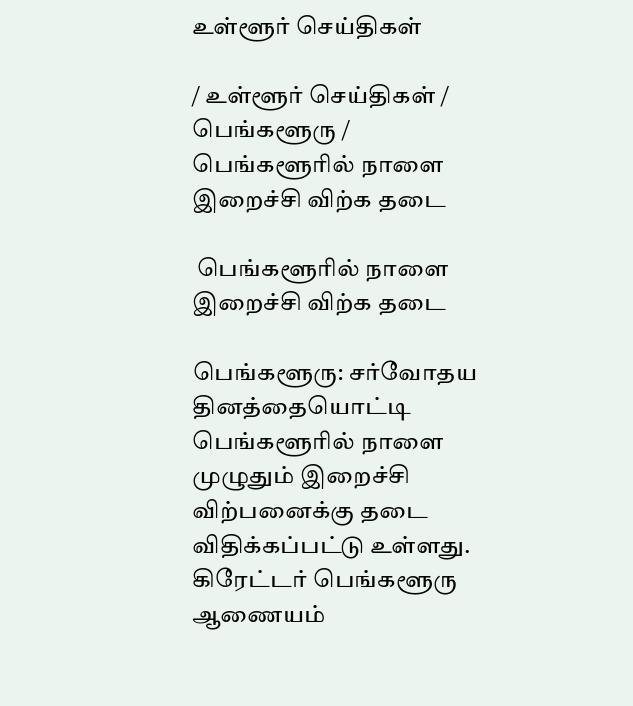உள்ளூர் செய்திகள்

/ உள்ளூர் செய்திகள் / பெங்களூரு /  பெங்களூரில் நாளை  இறைச்சி விற்க தடை

 பெங்களூரில் நாளை  இறைச்சி விற்க தடை

பெங்களூரு: சர்வோதய தினத்தையொட்டி பெங்களூரில் நாளை முழுதும் இறைச்சி விற்பனைக்கு தடை விதிக்கப்பட்டு உள்ளது. கிரேட்டர் பெங்களூரு ஆணையம்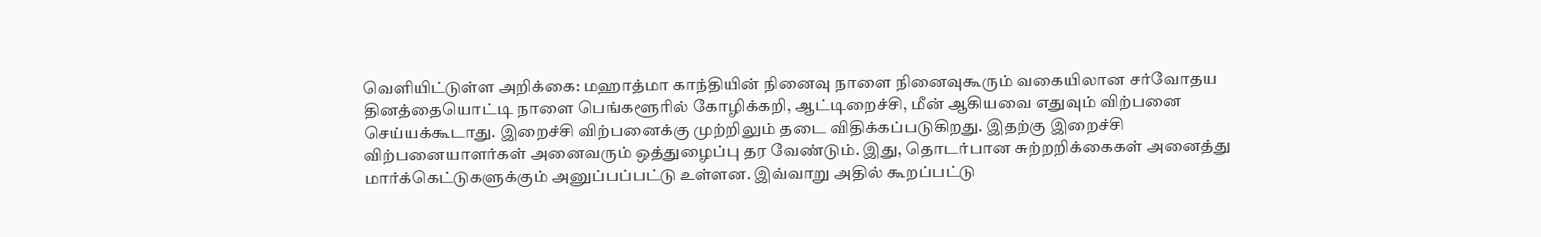வெளியிட்டுள்ள அறிக்கை: மஹாத்மா காந்தியின் நினைவு நாளை நினைவுகூரும் வகையிலான சர்வோதய தினத்தையொட்டி நாளை பெங்களூரில் கோழிக்கறி, ஆட்டிறைச்சி, மீன் ஆகியவை எதுவும் விற்பனை செய்யக்கூடாது. இறைச்சி விற்பனைக்கு முற்றிலும் தடை விதிக்கப்படுகிறது. இதற்கு இறைச்சி விற்பனையாளர்கள் அனைவரும் ஒத்துழைப்பு தர வேண்டும். இது, தொடர்பான சுற்றறிக்கைகள் அனைத்து மார்க்கெட்டுகளுக்கும் அனுப்பப்பட்டு உள்ளன. இவ்வாறு அதில் கூறப்பட்டு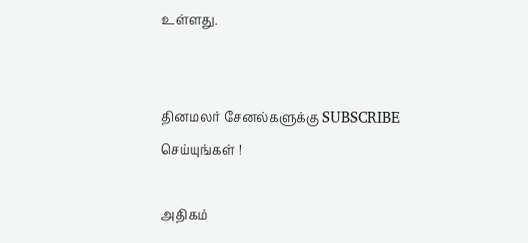உள்ளது.


தினமலர் சேனல்களுக்கு SUBSCRIBE செய்யுங்கள் !

அதிகம்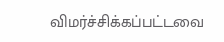விமர்ச்சிக்கப்பட்டவை